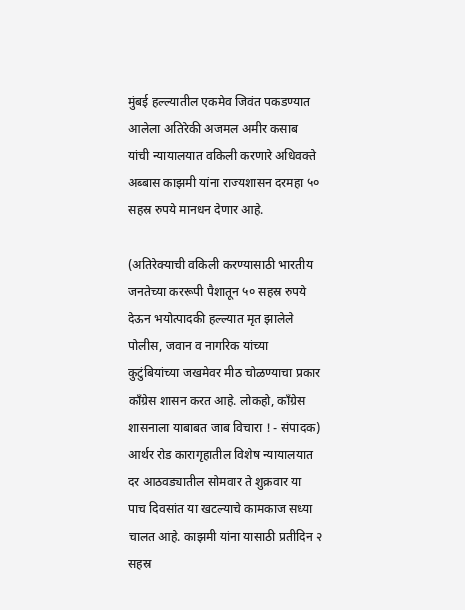मुंबई हल्ल्यातील एकमेव जिवंत पकडण्यात आलेला अतिरेकी अजमल अमीर कसाब यांची न्यायालयात वकिली करणारे अधिवक्‍ते अब्बास काझमी यांना राज्यशासन दरमहा ५० सहस्र रुपये मानधन देणार आहे.

(अतिरेक्याची वकिली करण्यासाठी भारतीय जनतेच्या कररूपी पैशातून ५० सहस्र रुपये देऊन भयोत्पादकी हल्ल्यात मृत झालेले पोलीस, जवान व नागरिक यांच्या कुटुंबियांच्या जखमेवर मीठ चोळण्याचा प्रकार काँग्रेस शासन करत आहे. लोकहो, काँग्रेस शासनाला याबाबत जाब विचारा ! - संपादक) आर्थर रोड कारागृहातील विशेष न्यायालयात दर आठवड्यातील सोमवार ते शुक्रवार या पाच दिवसांत या खटल्याचे कामकाज सध्या चालत आहे. काझमी यांना यासाठी प्रतीदिन २ सहस्र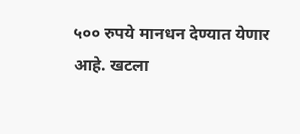५०० रुपये मानधन देण्यात येणार आहे. खटला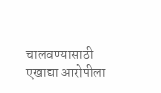चालवण्यासाठी एखाद्या आरोपीला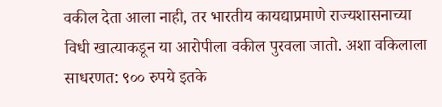वकील देता आला नाही, तर भारतीय कायद्याप्रमाणे राज्यशासनाच्या विधी खात्याकडून या आरोपीला वकील पुरवला जातो. अशा वकिलाला साधरणत: ९०० रुपये इतके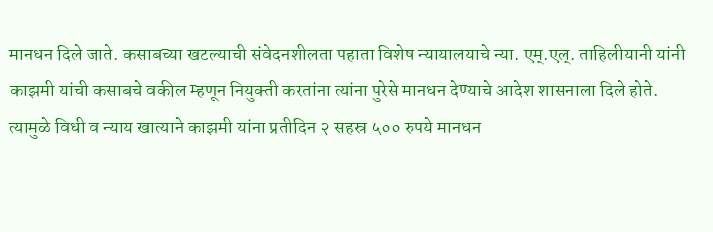मानधन दिले जाते. कसाबच्या खटल्याची संवेदनशीलता पहाता विशेष न्यायालयाचे न्या. एम्.एल्. ताहिलीयानी यांनी काझमी यांची कसाबचे वकील म्हणून नियुक्‍ती करतांना त्यांना पुरेसे मानधन देण्याचे आदेश शासनाला दिले होते. त्यामुळे विधी व न्याय खात्याने काझमी यांना प्रतीदिन २ सहस्र ५०० रुपये मानधन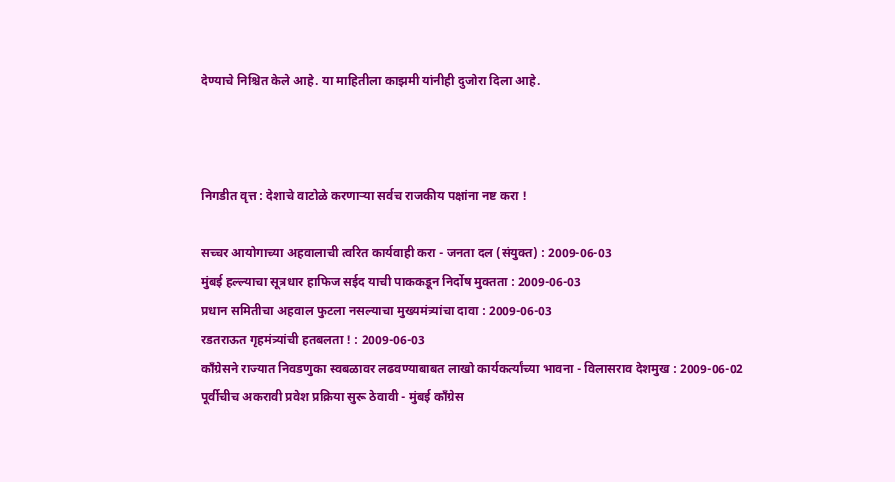देण्याचे निश्चित केले आहे. या माहितीला काझमी यांनीही दुजोरा दिला आहे.



निगडीत वृत्त : देशाचे वाटोळे करणार्‍या सर्वच राजकीय पक्षांना नष्ट करा !

सच्चर आयोगाच्या अहवालाची त्वरित कार्यवाही करा - जनता दल (संयुक्‍त) : 2009-06-03
मुंबई हल्ल्याचा सूत्रधार हाफिज सईद याची पाककडून निर्दोष मुक्‍तता : 2009-06-03
प्रधान समितीचा अहवाल फुटला नसल्याचा मुख्यमंत्र्यांचा दावा : 2009-06-03
रडतराऊत गृहमंत्र्यांची हतबलता ! : 2009-06-03
काँग्रेसने राज्यात निवडणुका स्वबळावर लढवण्याबाबत लाखो कार्यकर्त्यांच्या भावना - विलासराव देशमुख : 2009-06-02
पूर्वीचीच अकरावी प्रवेश प्रक्रिया सुरू ठेवावी - मुंबई काँग्रेस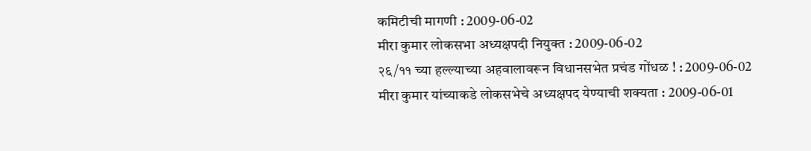कमिटीची मागणी : 2009-06-02
मीरा कुमार लोकसभा अध्यक्षपदी नियुक्‍त : 2009-06-02
२६/११ च्या हल्ल्याच्या अहवालावरून विधानसभेत प्रचंड गोंधळ ! : 2009-06-02
मीरा कुमार यांच्याकडे लोकसभेचे अध्यक्षपद येण्याची शक्यता : 2009-06-01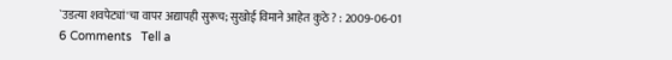`उडत्या शवपेट्यां'चा वापर अद्यापही सुरूच; सुखोई विमाने आहेत कुठे ? : 2009-06-01
6 Comments   Tell a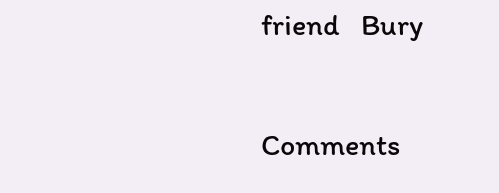friend   Bury

Comments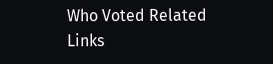Who Voted Related Links